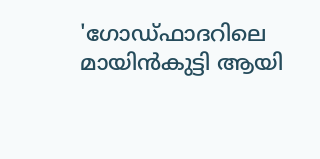'ഗോഡ്ഫാദറിലെ മായിൻകുട്ടി ആയി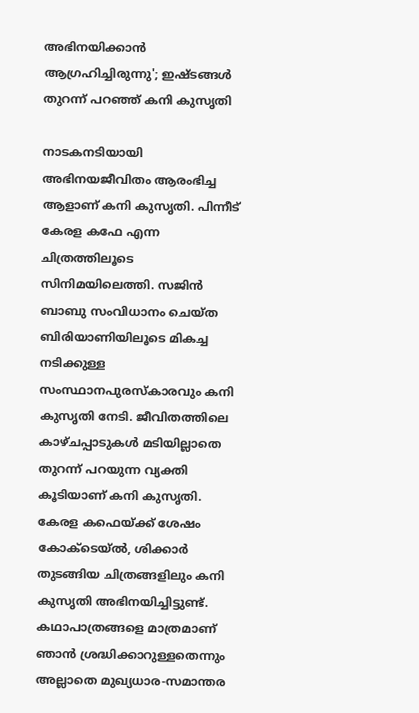അഭിനയിക്കാൻ ആഗ്രഹിച്ചിരുന്നു'; ഇഷ്ടങ്ങൾ തുറന്ന് പറഞ്ഞ് കനി കുസൃതി

നാടകനടിയായി അഭിനയജീവിതം ആരംഭിച്ച ആളാണ് കനി കുസൃതി. പിന്നീട് കേരള കഫേ എന്ന ചിത്രത്തിലൂടെ സിനിമയിലെത്തി. സജിൻ ബാബു സംവിധാനം ചെയ്ത ബിരിയാണിയിലൂടെ മികച്ച നടിക്കുള്ള സംസ്ഥാനപുരസ്കാരവും കനി കുസൃതി നേടി. ജീവിതത്തിലെ കാഴ്ചപ്പാടുകൾ മടിയില്ലാതെ തുറന്ന് പറയുന്ന വ്യക്തി കൂടിയാണ് കനി കുസൃതി. കേരള കഫെയ്ക്ക് ശേഷം കോക്ടെയ്ൽ, ശിക്കാർ തുടങ്ങിയ ചിത്രങ്ങളിലും കനി കുസൃതി അഭിനയിച്ചിട്ടുണ്ട്. കഥാപാത്രങ്ങളെ മാത്രമാണ് ഞാൻ ശ്രദ്ധിക്കാറുള്ളതെന്നും അല്ലാതെ മുഖ്യധാര-സമാന്തര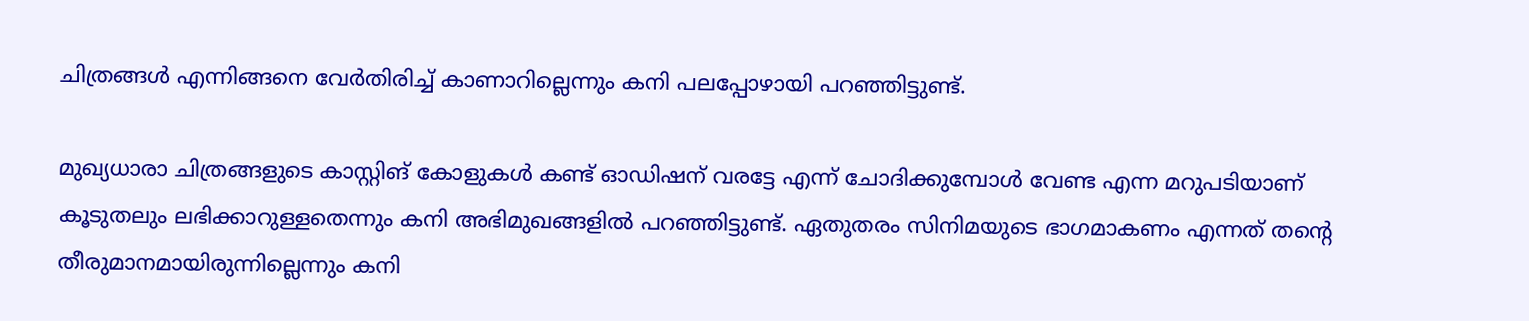ചിത്രങ്ങൾ എന്നിങ്ങനെ വേർതിരിച്ച് കാണാറില്ലെന്നും കനി പലപ്പോഴായി പറഞ്ഞിട്ടുണ്ട്.

മുഖ്യധാരാ ചിത്രങ്ങളുടെ കാസ്റ്റിങ് കോളുകൾ കണ്ട് ഓഡിഷന് വരട്ടേ എന്ന് ചോദിക്കുമ്പോൾ വേണ്ട എന്ന മറുപടിയാണ് കൂടുതലും ലഭിക്കാറുള്ളതെന്നും കനി അഭിമുഖങ്ങളിൽ പറഞ്ഞിട്ടുണ്ട്. ഏതുതരം സിനിമയുടെ ഭാഗമാകണം എന്നത് തന്റെ തീരുമാനമായിരുന്നില്ലെന്നും കനി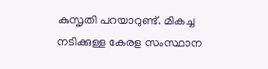കുസൃതി പറയാറുണ്ട്. മികച്ച നടിക്കുള്ള കേരള സംസ്ഥാന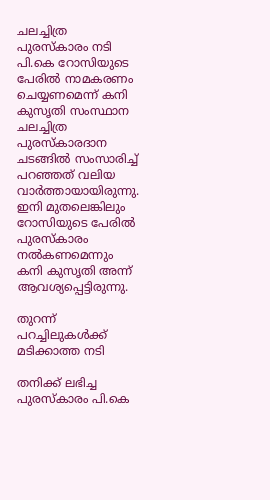ചലച്ചിത്ര പുരസ്‌കാരം നടി പി.കെ റോസിയുടെ പേരിൽ നാമകരണം ചെയ്യണമെന്ന് കനി കുസൃതി സംസ്ഥാന ചലച്ചിത്ര പുരസ്‌കാരദാന ചടങ്ങിൽ സംസാരിച്ച് പറഞ്ഞത് വലിയ വാർത്തായായിരുന്നു. ഇനി മുതലെങ്കിലും റോസിയുടെ പേരിൽ പുരസ്‌കാരം നൽകണമെന്നും കനി കുസൃതി അന്ന് ആവശ്യപ്പെട്ടിരുന്നു.

തുറന്ന് പറച്ചിലുകൾക്ക് മടിക്കാത്ത നടി

തനിക്ക് ലഭിച്ച പുരസ്‌കാരം പി.കെ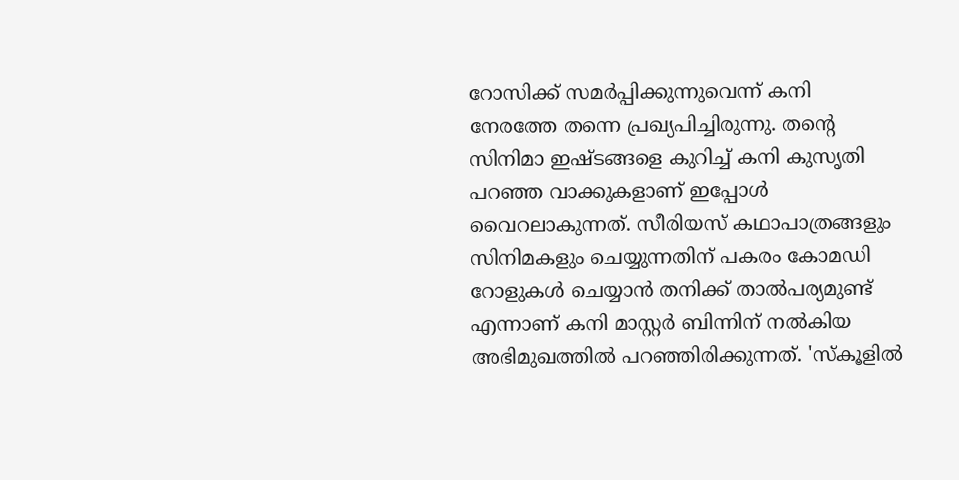റോസിക്ക് സമർപ്പിക്കുന്നുവെന്ന് കനി നേരത്തേ തന്നെ പ്രഖ്യപിച്ചിരുന്നു. തന്റെ സിനിമാ ഇഷ്ടങ്ങളെ കുറിച്ച് കനി കുസൃതി പറഞ്ഞ വാക്കുകളാണ് ഇപ്പോൾ വൈറലാകുന്നത്. സീരിയസ് കഥാപാത്രങ്ങളും സിനിമകളും ചെയ്യുന്നതിന് പകരം കോമഡി റോളുകൾ ചെയ്യാൻ തനിക്ക് താൽപര്യമുണ്ട് എന്നാണ് കനി മാസ്റ്റർ ബിന്നിന് നൽകിയ അഭിമുഖത്തിൽ പറ‍ഞ്ഞിരിക്കുന്നത്. 'സ്കൂളിൽ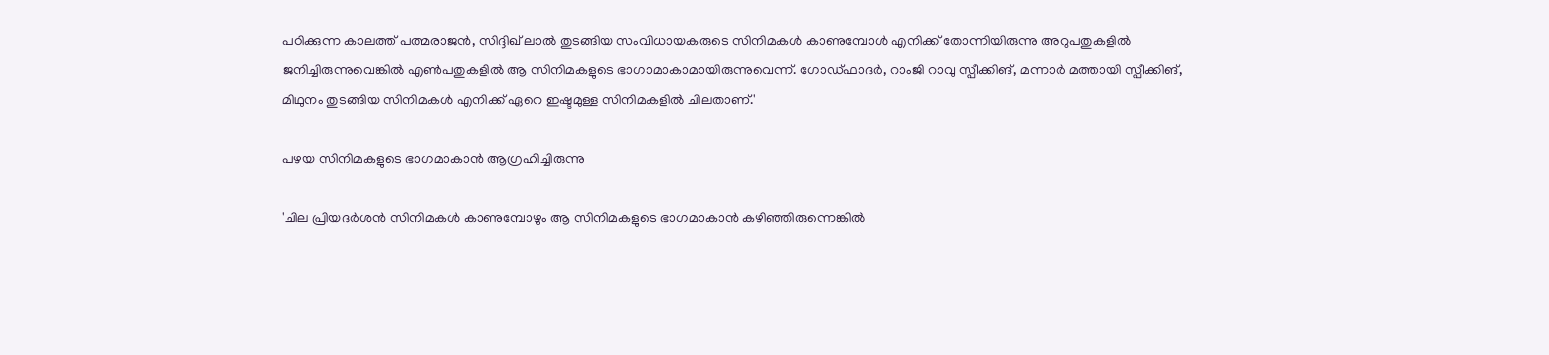പഠിക്കുന്ന കാലത്ത് പത്മരാജൻ, സിദ്ദിഖ് ലാൽ തുടങ്ങിയ സംവിധായകരുടെ സിനിമകൾ കാണുമ്പോൾ എനിക്ക് തോന്നിയിരുന്നു അറുപതുകളിൽ ജനിച്ചിരുന്നുവെങ്കിൽ എൺപതുകളിൽ‌ ആ സിനിമകളുടെ ഭാഗാമാകാമായിരുന്നുവെന്ന്. ഗോഡ്ഫാദർ, റാംജി റാവു സ്പീക്കിങ്, മന്നാർ മത്തായി സ്പീക്കിങ്, മിഥുനം തുടങ്ങിയ സിനിമകൾ എനിക്ക് ഏറെ ഇഷ്ടമുള്ള സിനിമകളിൽ ചിലതാണ്.'

പഴയ സിനിമകളുടെ ഭാഗമാകാൻ ആഗ്രഹിച്ചിരുന്നു

'ചില പ്രിയദർശൻ സിനിമകൾ കാണുമ്പോഴും ആ സിനിമകളുടെ ഭാഗമാകാൻ കഴി‍ഞ്ഞിരുന്നെങ്കിൽ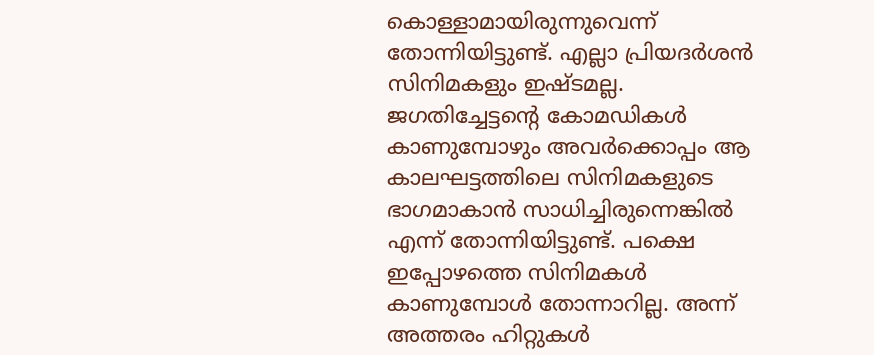കൊള്ളാമായിരുന്നുവെന്ന് തോന്നിയിട്ടുണ്ട്. എല്ലാ പ്രിയദർശൻ സിനിമകളും ഇഷ്ടമല്ല. ജഗതിച്ചേട്ടന്റെ കോമഡികൾ കാണുമ്പോഴും അവർക്കൊപ്പം ആ കാലഘട്ടത്തിലെ സിനിമകളുടെ ഭാഗമാകാൻ സാധിച്ചിരുന്നെങ്കിൽ എന്ന് തോന്നിയിട്ടുണ്ട്. പക്ഷെ ഇപ്പോഴത്തെ സിനിമകൾ കാണുമ്പോൾ തോന്നാറില്ല. അന്ന് അത്തരം ഹിറ്റുകൾ‌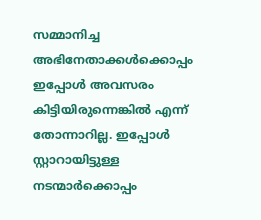സമ്മാനിച്ച അഭിനേതാക്കൾക്കൊപ്പം ഇപ്പോൾ അവസരം കിട്ടിയിരുന്നെങ്കിൽ എന്ന് തോന്നാറില്ല. ഇപ്പോൾ സ്റ്റാറായിട്ടുള്ള നടന്മാർക്കൊപ്പം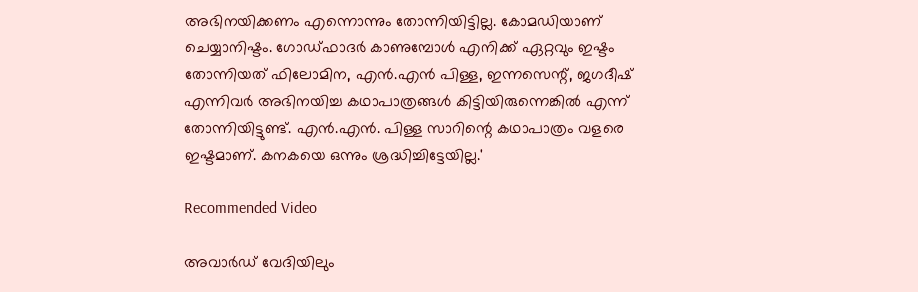അഭിനയിക്കണം എന്നൊന്നും തോന്നിയിട്ടില്ല. കോമഡിയാണ് ചെയ്യാനിഷ്ടം. ഗോഡ്ഫാദർ കാണുമ്പോൾ എനിക്ക് ഏറ്റവും ഇഷ്ടം തോന്നിയത് ഫിലോമിന, എൻ.എൻ പിള്ള, ഇന്നസെന്റ്, ജഗദീഷ് എന്നിവർ അഭിനയിച്ച കഥാപാത്രങ്ങൾ കിട്ടിയിരുന്നെങ്കിൽ എന്ന് തോന്നിയിട്ടുണ്ട്. എൻ.എൻ. പിള്ള സാറിന്റെ കഥാപാത്രം വളരെ ഇഷ്ടമാണ്. കനകയെ ഒന്നും ശ്രദ്ധിച്ചിട്ടേയില്ല.'

Recommended Video

അവാര്‍ഡ് വേദിയിലും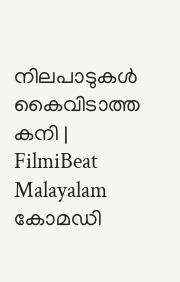നിലപാടുകള്‍ കൈവിടാത്ത കനി | FilmiBeat Malayalam
കോമഡി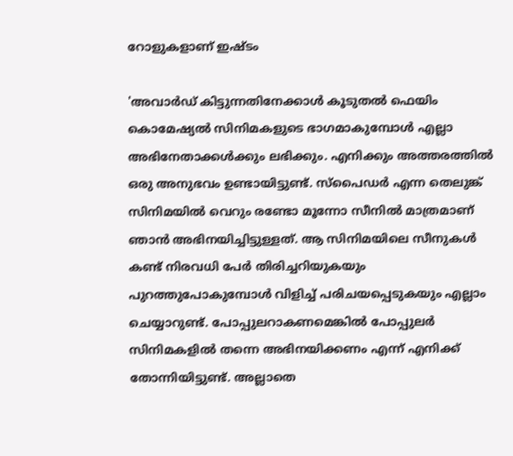റോളുകളാണ് ഇഷ്ടം

'അവാർഡ് കിട്ടുന്നതിനേക്കാൾ കൂടുതൽ ഫെയിം കൊമേഷ്യൽ സിനിമകളുടെ ഭാഗമാകുമ്പോൾ എല്ലാ അഭിനേതാക്കൾക്കും ലഭിക്കും. എനിക്കും അത്തരത്തിൽ ഒരു അനുഭവം ഉണ്ടായിട്ടുണ്ട്. സ്പൈഡർ എന്ന തെലുങ്ക് സിനിമയിൽ വെറും ‌രണ്ടോ മൂന്നോ സീനിൽ‌ മാത്രമാണ് ഞാൻ‌ അഭിനയിച്ചിട്ടുള്ളത്. ആ സിനിമയിലെ സീനുകൾ കണ്ട് നിരവധി പേർ തിരിച്ചറിയുകയും പുറത്തുപോകുമ്പോൾ വിളിച്ച് പരിചയപ്പെടുകയും എല്ലാം ചെയ്യാറുണ്ട്. പോപ്പുലറാകണമെങ്കിൽ പോപ്പുലർ സിനിമകളിൽ തന്നെ അഭിനയിക്കണം എന്ന് എനിക്ക് തോന്നിയിട്ടുണ്ട്. അല്ലാതെ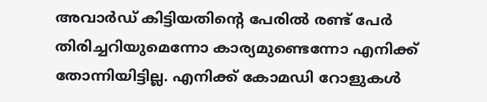അവാർഡ് കിട്ടിയതിന്റെ പേരിൽ രണ്ട് പേർ തിരിച്ചറിയുമെന്നോ കാര്യമുണ്ടെന്നോ എനിക്ക് തോന്നിയിട്ടില്ല. എനിക്ക് കോമഡി റോളുകൾ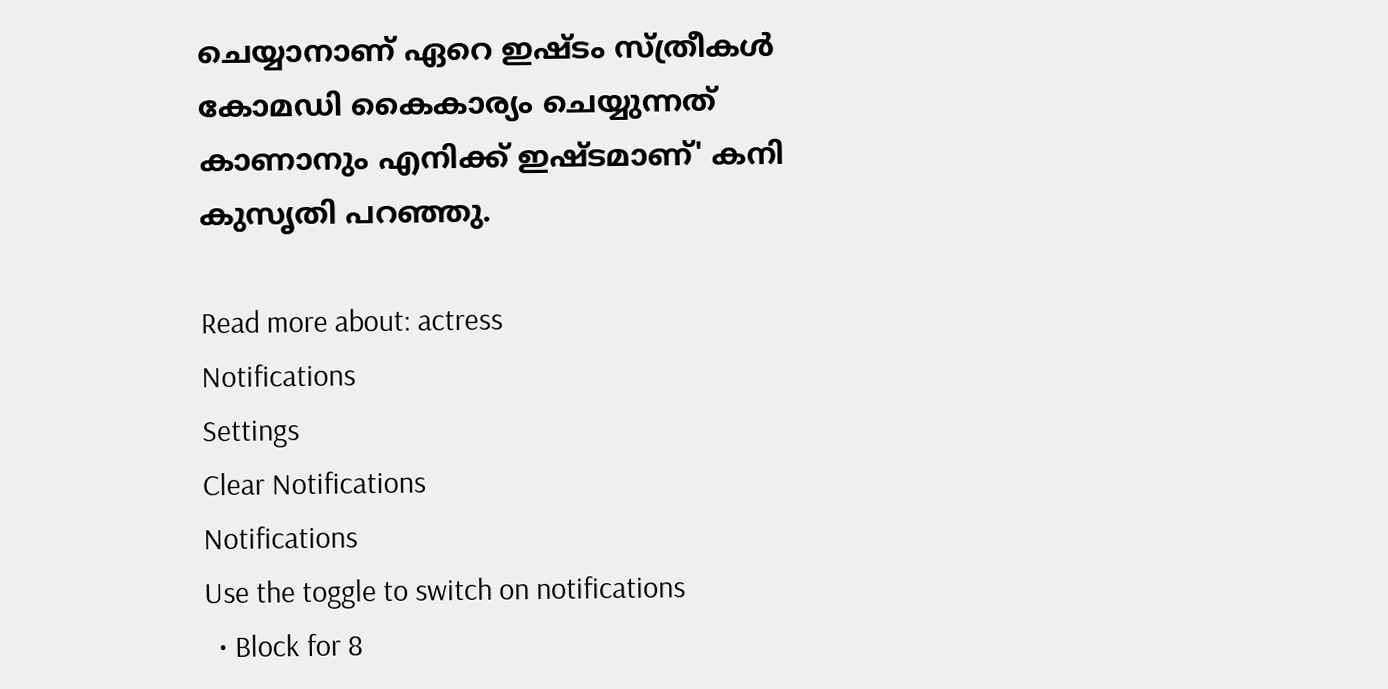ചെയ്യാനാണ് ഏറെ ഇഷ്ടം സ്ത്രീകൾ കോമഡി കൈകാര്യം ചെയ്യുന്നത് കാണാനും എനിക്ക് ഇഷ്ടമാണ്' കനി കുസൃതി പറഞ്ഞു.

Read more about: actress
Notifications
Settings
Clear Notifications
Notifications
Use the toggle to switch on notifications
  • Block for 8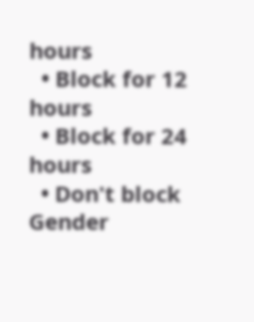hours
  • Block for 12 hours
  • Block for 24 hours
  • Don't block
Gender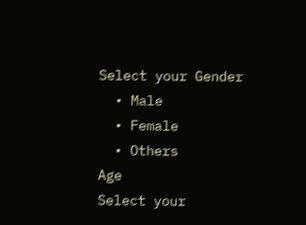Select your Gender
  • Male
  • Female
  • Others
Age
Select your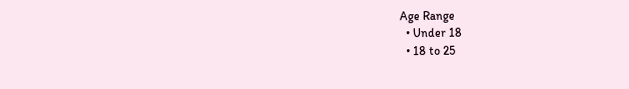Age Range
  • Under 18
  • 18 to 25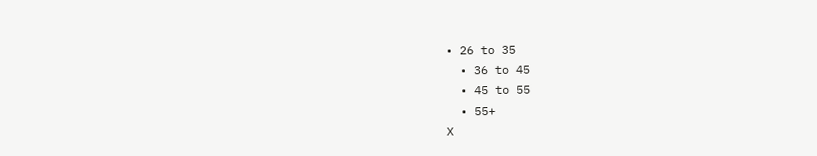• 26 to 35
  • 36 to 45
  • 45 to 55
  • 55+
X